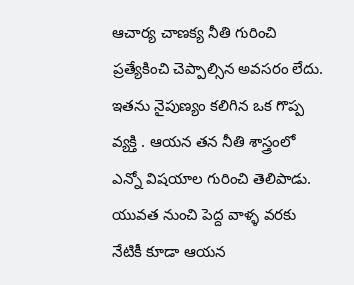ఆచార్య చాణక్య నీతి గురించి ప్రత్యేకించి చెప్పాల్సిన అవసరం లేదు. ఇతను నైపుణ్యం కలిగిన ఒక గొప్ప వ్యక్తి . ఆయన తన నీతి శాస్త్రంలో ఎన్నో విషయాల గురించి తెలిపాడు. యువత నుంచి పెద్ద వాళ్ళ వరకు నేటికీ కూడా ఆయన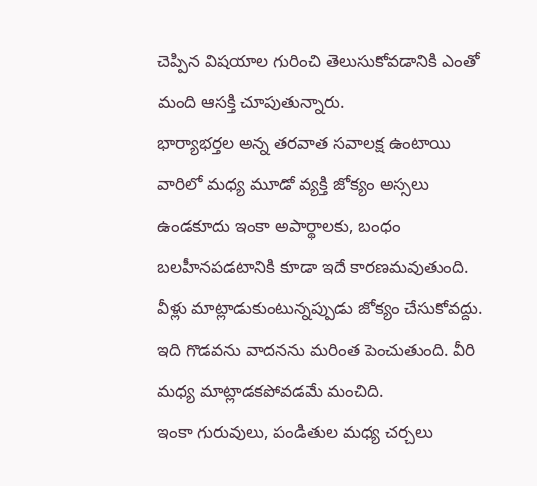చెప్పిన విషయాల గురించి తెలుసుకోవడానికి ఎంతో మంది ఆసక్తి చూపుతున్నారు.
భార్యాభర్తల అన్న తరవాత సవాలక్ష ఉంటాయి వారిలో మధ్య మూడో వ్యక్తి జోక్యం అస్సలు ఉండకూదు ఇంకా అపార్థాలకు, బంధం బలహీనపడటానికి కూడా ఇదే కారణమవుతుంది. వీళ్లు మాట్లాడుకుంటున్నప్పుడు జోక్యం చేసుకోవద్దు. ఇది గొడవను వాదనను మరింత పెంచుతుంది. వీరి మధ్య మాట్లాడకపోవడమే మంచిది.
ఇంకా గురువులు, పండితుల మధ్య చర్చలు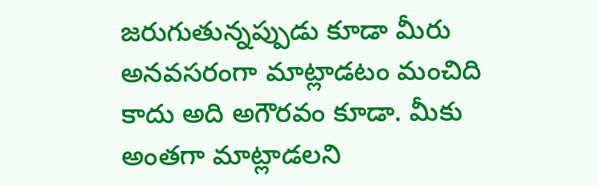జరుగుతున్నప్పుడు కూడా మీరు అనవసరంగా మాట్లాడటం మంచిది కాదు అది అగౌరవం కూడా. మీకు అంతగా మాట్లాడలని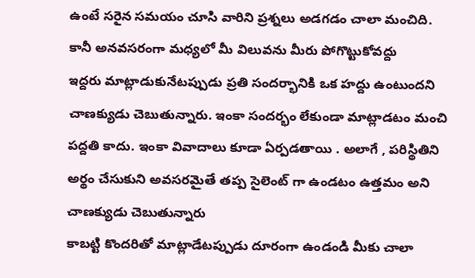ఉంటే సరైన సమయం చూసి వారిని ప్రశ్నలు అడగడం చాలా మంచిది. కానీ అనవసరంగా మధ్యలో మీ విలువను మీరు పోగొట్టుకోవద్దు
ఇద్దరు మాట్లాడుకునేటప్పుడు ప్రతి సందర్భానికి ఒక హద్దు ఉంటుందని చాణక్యుడు చెబుతున్నారు. ఇంకా సందర్భం లేకుండా మాట్లాడటం మంచి పద్దతి కాదు. ఇంకా వివాదాలు కూడా ఏర్పడతాయి . అలాగే , పరిస్థితిని అర్థం చేసుకుని అవసరమైతే తప్ప సైలెంట్ గా ఉండటం ఉత్తమం అని చాణక్యుడు చెబుతున్నారు
కాబట్టి కొందరితో మాట్లాడేటప్పుడు దూరంగా ఉండండి మీకు చాలా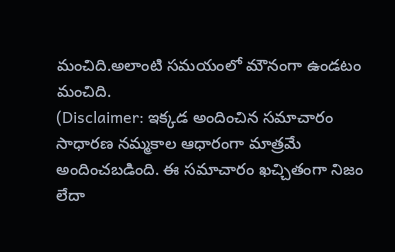మంచిది.అలాంటి సమయంలో మౌనంగా ఉండటం మంచిది.
(Disclaimer: ఇక్కడ అందించిన సమాచారం సాధారణ నమ్మకాల ఆధారంగా మాత్రమే అందించబడింది. ఈ సమాచారం ఖచ్చితంగా నిజం లేదా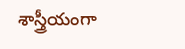శాస్త్రీయంగా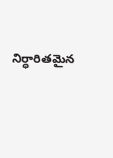నిర్ధారితమైన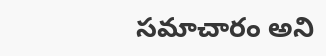సమాచారం అని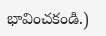భావించకండి.)